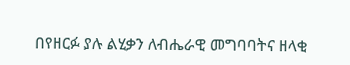በየዘርፉ ያሉ ልሂቃን ለብሔራዊ መግባባትና ዘላቂ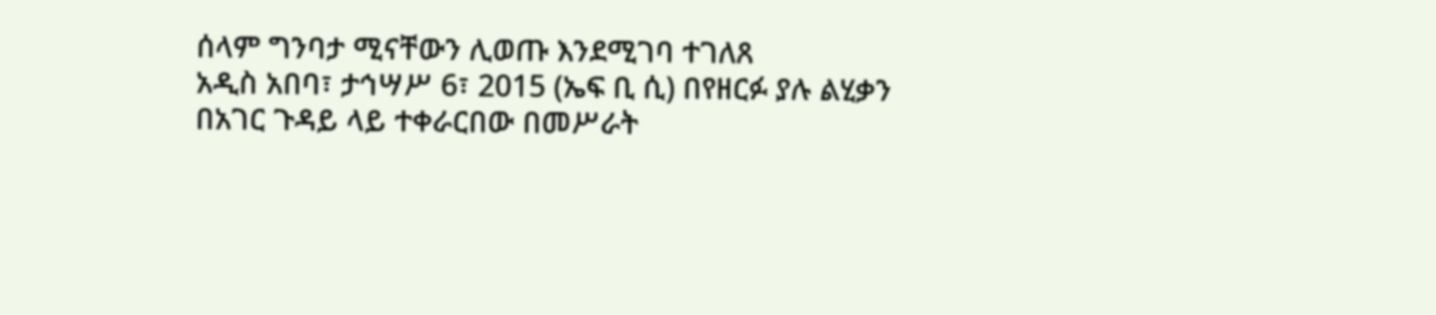ሰላም ግንባታ ሚናቸውን ሊወጡ እንደሚገባ ተገለጸ
አዲስ አበባ፣ ታኅሣሥ 6፣ 2015 (ኤፍ ቢ ሲ) በየዘርፉ ያሉ ልሂቃን በአገር ጉዳይ ላይ ተቀራርበው በመሥራት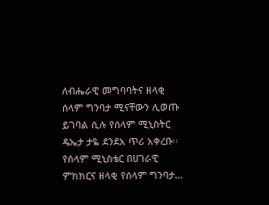ለብሔራዊ መግባባትና ዘላቂ ሰላም ግንባታ ሚናቸውን ሊወጡ ይገባል ሲሉ የሰላም ሚኒስትር ዴኤታ ታዬ ደንደአ ጥሪ አቀረቡ፡፡
የሰላም ሚኒስቴር በሀገራዊ ምክክርና ዘላቂ የሰላም ግንባታ…